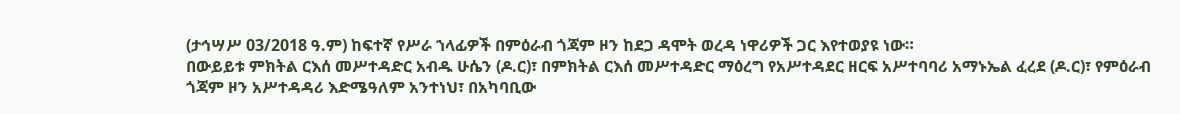(ታኅሣሥ 03/2018 ዓ.ም) ከፍተኛ የሥራ ኀላፊዎች በምዕራብ ጎጃም ዞን ከደጋ ዳሞት ወረዳ ነዋሪዎች ጋር እየተወያዩ ነው።
በውይይቱ ምክትል ርእሰ መሥተዳድር አብዱ ሁሴን (ዶ.ር)፣ በምክትል ርእሰ መሥተዳድር ማዕረግ የአሥተዳደር ዘርፍ አሥተባባሪ አማኑኤል ፈረደ (ዶ.ር)፣ የምዕራብ ጎጃም ዞን አሥተዳዳሪ እድሜዓለም አንተነህ፣ በአካባቢው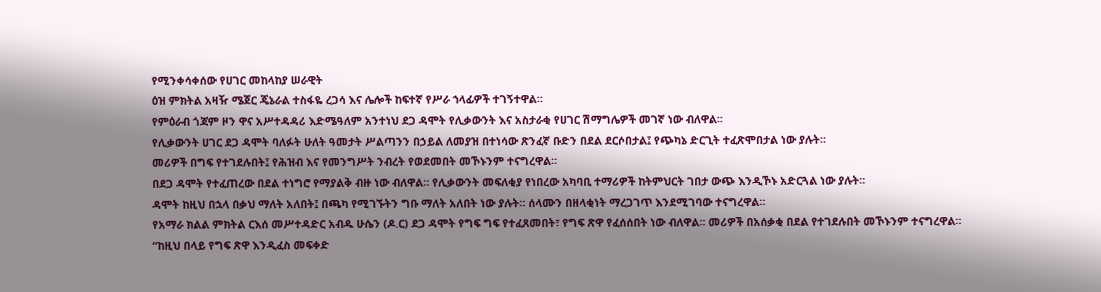የሚንቀሳቀሰው የሀገር መከላከያ ሠራዊት
ዕዝ ምክትል አዛዥ ሜጀር ጄኔራል ተስፋዬ ረጋሳ እና ሌሎች ከፍተኛ የሥራ ኀላፊዎች ተገኝተዋል።
የምዕራብ ጎጃም ዞን ዋና አሥተዳዳሪ እድሜዓለም አንተነህ ደጋ ዳሞት የሊቃውንት እና አስታራቂ የሀገር ሽማግሌዎች መገኛ ነው ብለዋል።
የሊቃውንት ሀገር ደጋ ዳሞት ባለፉት ሁለት ዓመታት ሥልጣንን በኃይል ለመያዝ በተነሳው ጽንፈኛ ቡድን በደል ደርሶበታል፤ የጭካኔ ድርጊት ተፈጽሞበታል ነው ያሉት።
መሪዎች በግፍ የተገደሉበት፤ የሕዝብ እና የመንግሥት ንብረት የወደመበት መኾኑንም ተናግረዋል።
በደጋ ዳሞት የተፈጠረው በደል ተነግሮ የማያልቅ ብዙ ነው ብለዋል። የሊቃውንት መፍለቂያ የነበረው አካባቢ ተማሪዎች ከትምህርት ገበታ ውጭ እንዲኾኑ አድርጓል ነው ያሉት።
ዳሞት ከዚህ በኋላ በቃህ ማለት አለበት፤ በጫካ የሚገኙትን ግቡ ማለት አለበት ነው ያሉት። ሰላሙን በዘላቂነት ማረጋገጥ እንደሚገባው ተናግረዋል።
የአማራ ክልል ምክትል ርእሰ መሥተዳድር አብዱ ሁሴን (ዶ.ር) ደጋ ዳሞት የግፍ ግፍ የተፈጸመበት፣ የግፍ ጽዋ የፈሰሰበት ነው ብለዋል። መሪዎች በአሰቃቂ በደል የተገደሉበት መኾኑንም ተናግረዋል።
“ከዚህ በላይ የግፍ ጽዋ እንዲፈስ መፍቀድ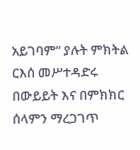አይገባም” ያሉት ምክትል ርእሰ መሥተዳድሩ በውይይት እና በምክክር ሰላምን ማረጋገጥ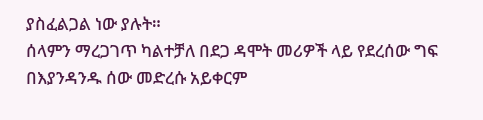ያስፈልጋል ነው ያሉት።
ሰላምን ማረጋገጥ ካልተቻለ በደጋ ዳሞት መሪዎች ላይ የደረሰው ግፍ በእያንዳንዱ ሰው መድረሱ አይቀርም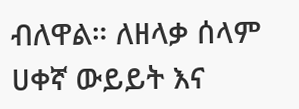ብለዋል። ለዘላቃ ሰላም ሀቀኛ ውይይት እና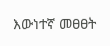እውነተኛ መፀፀት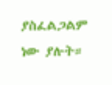ያስፈልጋልም ነው ያሉት።